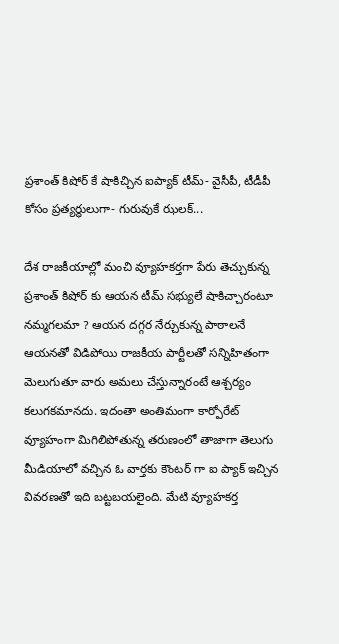ప్రశాంత్ కిషోర్ కే షాకిచ్చిన ఐప్యాక్ టీమ్- వైసీపీ, టీడీపీ కోసం ప్రత్యర్ధులుగా- గురువుకే ఝలక్...

దేశ రాజకీయాల్లో మంచి వ్యూహకర్తగా పేరు తెచ్చుకున్న ప్రశాంత్ కిషోర్ కు ఆయన టీమ్ సభ్యులే షాకిచ్చారంటూ నమ్మగలమా ? ఆయన దగ్గర నేర్చుకున్న పాఠాలనే ఆయనతో విడిపోయి రాజకీయ పార్టీలతో సన్నిహితంగా మెలుగుతూ వారు అమలు చేస్తున్నారంటే ఆశ్చర్యం కలుగకమానదు. ఇదంతా అంతిమంగా కార్పోరేట్ వ్యూహంగా మిగిలిపోతున్న తరుణంలో తాజాగా తెలుగు మీడియాలో వచ్చిన ఓ వార్తకు కౌంటర్ గా ఐ ప్యాక్ ఇచ్చిన వివరణతో ఇది బట్టబయలైంది. మేటి వ్యూహకర్త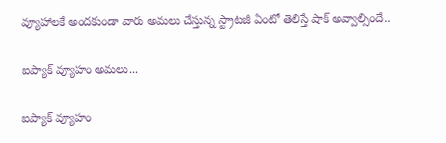వ్యూహాలకే అందకుండా వారు అమలు చేస్తున్న స్ట్రాటజీ ఏంటో తెలిస్తే షాక్ అవ్వాల్సిందే..

ఐప్యాక్ వ్యూహం అమలు...

ఐప్యాక్ వ్యూహం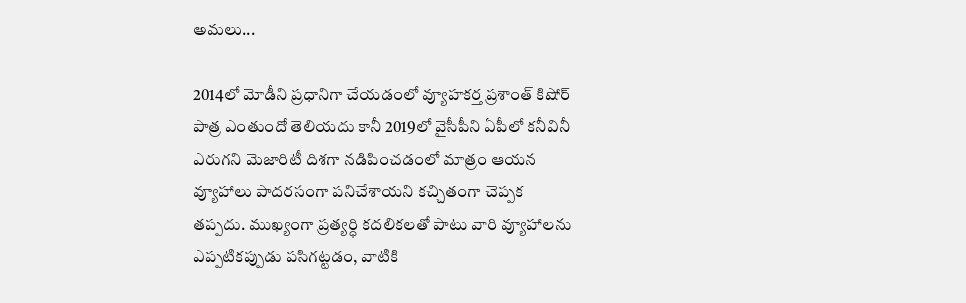అమలు...

2014లో మోడీని ప్రధానిగా చేయడంలో వ్యూహకర్త ప్రశాంత్ కిషోర్ పాత్ర ఎంతుందో తెలియదు కానీ 2019లో వైసీపీని ఏపీలో కనీవినీ ఎరుగని మెజారిటీ దిశగా నడిపించడంలో మాత్రం ఆయన వ్యూహాలు పాదరసంగా పనిచేశాయని కచ్చితంగా చెప్పక తప్పదు. ముఖ్యంగా ప్రత్యర్ధి కదలికలతో పాటు వారి వ్యూహాలను ఎప్పటికప్పుడు పసిగట్టడం, వాటికి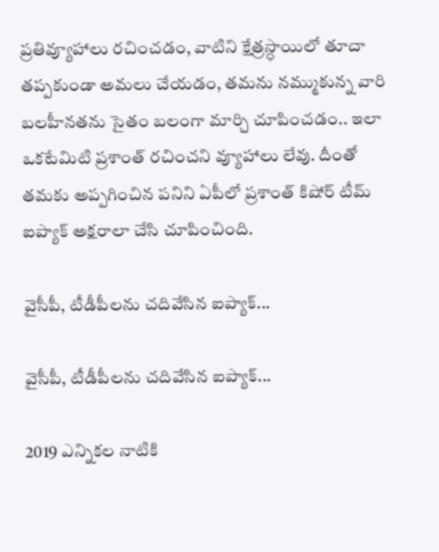ప్రతివ్యూహాలు రచించడం, వాటిని క్షేత్రస్ధాయిలో తూచా తప్పకుండా అమలు చేయడం, తమను నమ్ముకున్న వారి బలహీనతను సైతం బలంగా మార్చి చూపించడం.. ఇలా ఒకటేమిటి ప్రశాంత్ రచించని వ్యూహాలు లేవు. దీంతో తమకు అప్పగించిన పనిని ఏపీలో ప్రశాంత్ కిషోర్ టీమ్ ఐప్యాక్ అక్షరాలా చేసి చూపించింది.

వైసీపీ, టీడీపీలను చదివేసిన ఐప్యాక్...

వైసీపీ, టీడీపీలను చదివేసిన ఐప్యాక్...

2019 ఎన్నికల నాటికి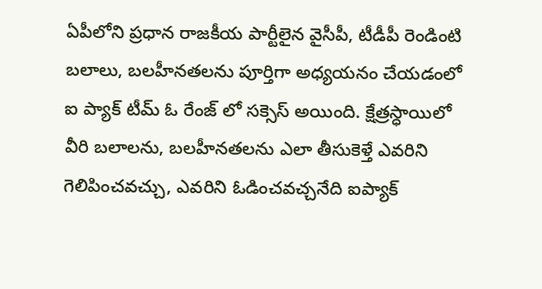ఏపీలోని ప్రధాన రాజకీయ పార్టీలైన వైసీపీ, టీడీపీ రెండింటి బలాలు, బలహీనతలను పూర్తిగా అధ్యయనం చేయడంలో ఐ ప్యాక్ టీమ్ ఓ రేంజ్ లో సక్సెస్ అయింది. క్షేత్రస్ధాయిలో వీరి బలాలను, బలహీనతలను ఎలా తీసుకెళ్తే ఎవరిని గెలిపించవచ్చు, ఎవరిని ఓడించవచ్చనేది ఐప్యాక్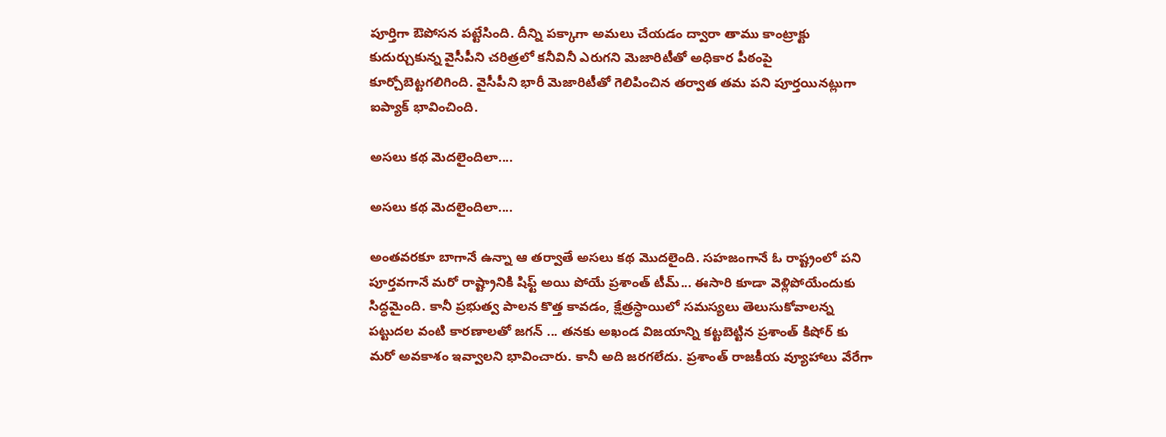పూర్తిగా ఔపోసన పట్టేసింది. దీన్ని పక్కాగా అమలు చేయడం ద్వారా తాము కాంట్రాక్టు కుదుర్చుకున్న వైసీపీని చరిత్రలో కనీవినీ ఎరుగని మెజారిటీతో అధికార పీఠంపై కూర్చోబెట్టగలిగింది. వైసీపీని భారీ మెజారిటీతో గెలిపించిన తర్వాత తమ పని పూర్తయినట్లుగా ఐప్యాక్ భావించింది.

అసలు కథ మెదలైందిలా....

అసలు కథ మెదలైందిలా....

అంతవరకూ బాగానే ఉన్నా ఆ తర్వాతే అసలు కథ మొదలైంది. సహజంగానే ఓ రాష్ట్రంలో పని పూర్తవగానే మరో రాష్ట్రానికి షిఫ్ట్ అయి పోయే ప్రశాంత్ టీమ్... ఈసారి కూడా వెళ్లిపోయేందుకు సిద్ధమైంది. కానీ ప్రభుత్వ పాలన కొత్త కావడం, క్షేత్రస్ధాయిలో సమస్యలు తెలుసుకోవాలన్న పట్టుదల వంటి కారణాలతో జగన్ ... తనకు అఖండ విజయాన్ని కట్టబెట్టిన ప్రశాంత్ కిషోర్ కు మరో అవకాశం ఇవ్వాలని భావించారు. కానీ అది జరగలేదు. ప్రశాంత్ రాజకీయ వ్యూహాలు వేరేగా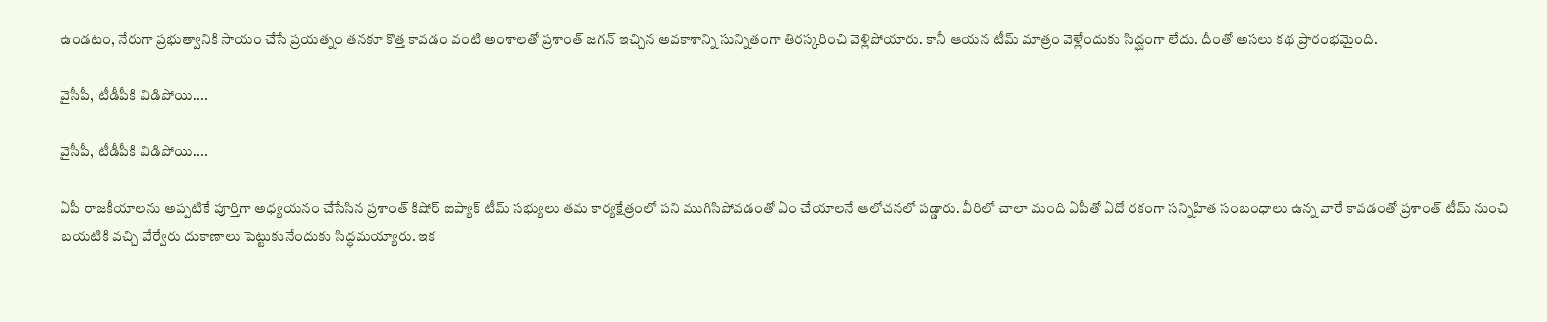ఉండటం, నేరుగా ప్రభుత్వానికి సాయం చేసే ప్రయత్నం తనకూ కొత్త కావడం వంటి అంశాలతో ప్రశాంత్ జగన్ ఇచ్చిన అవకాశాన్ని సున్నితంగా తిరస్కరించి వెళ్లిపోయారు. కానీ ఆయన టీమ్ మాత్రం వెళ్లేందుకు సిద్ఘంగా లేదు. దీంతో అసలు కథ ప్రారంభమైంది.

వైసీపీ, టీడీపీకి విడిపోయి....

వైసీపీ, టీడీపీకి విడిపోయి....

ఏపీ రాజకీయాలను అప్పటికే పూర్తిగా అధ్యయనం చేసేసిన ప్రశాంత్ కిషోర్ ఐప్యాక్ టీమ్ సభ్యులు తమ కార్యక్షేత్రంలో పని ముగిసిపోవడంతో ఏం చేయాలనే ఆలోచనలో పడ్డారు. వీరిలో చాలా మంది ఏపీతో ఏదో రకంగా సన్నిహిత సంబంధాలు ఉన్న వారే కావడంతో ప్రశాంత్ టీమ్ నుంచి బయటికి వచ్చి వేర్వేరు దుకాణాలు పెట్టుకునేందుకు సిద్ధమయ్యారు. ఇక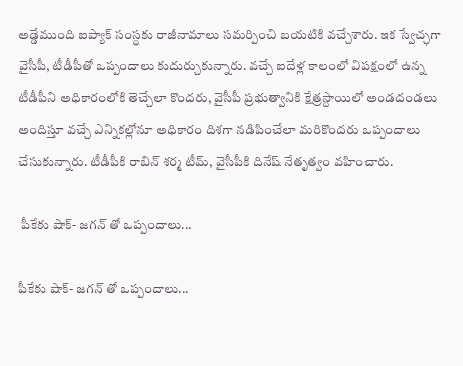అడ్డేముంది ఐప్యాక్ సంస్ధకు రాజీనామాలు సమర్పించి బయటికి వచ్చేశారు. ఇక స్వేచ్ఛగా వైసీపీ, టీడీపీతో ఒప్పందాలు కుదుర్చుకున్నారు. వచ్చే ఐదేళ్ల కాలంలో విపక్షంలో ఉన్న టీడీపీని అధికారంలోకి తెచ్చేలా కొందరు, వైసీపీ ప్రభుత్వానికి క్షేత్రస్దాయిలో అండదండలు అందిస్తూ వచ్చే ఎన్నికల్లోనూ అధికారం దిశగా నడిపించేలా మరికొందరు ఒప్పందాలు చేసుకున్నారు. టీడీపీకి రాబిన్ శర్మ టీమ్, వైసీపీకి దినేష్ నేతృత్వం వహించారు.

 పీకేకు షాక్- జగన్ తో ఒప్పందాలు...

పీకేకు షాక్- జగన్ తో ఒప్పందాలు...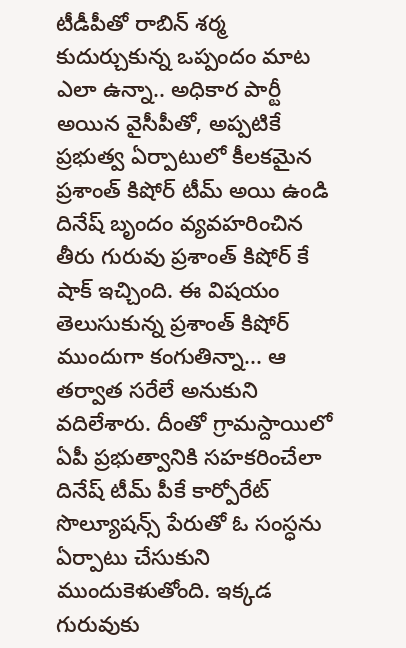టీడీపీతో రాబిన్ శర్మ కుదుర్చుకున్న ఒప్పందం మాట ఎలా ఉన్నా.. అధికార పార్టీ అయిన వైసీపీతో, అప్పటికే ప్రభుత్వ ఏర్పాటులో కీలకమైన ప్రశాంత్ కిషోర్ టీమ్ అయి ఉండి దినేష్ బృందం వ్యవహరించిన తీరు గురువు ప్రశాంత్ కిషోర్ కే షాక్ ఇచ్చింది. ఈ విషయం తెలుసుకున్న ప్రశాంత్ కిషోర్ ముందుగా కంగుతిన్నా... ఆ తర్వాత సరేలే అనుకుని వదిలేశారు. దీంతో గ్రామస్దాయిలో ఏపీ ప్రభుత్వానికి సహకరించేలా దినేష్ టీమ్ పీకే కార్పోరేట్ సొల్యూషన్స్ పేరుతో ఓ సంస్ధను ఏర్పాటు చేసుకుని ముందుకెళుతోంది. ఇక్కడ గురువుకు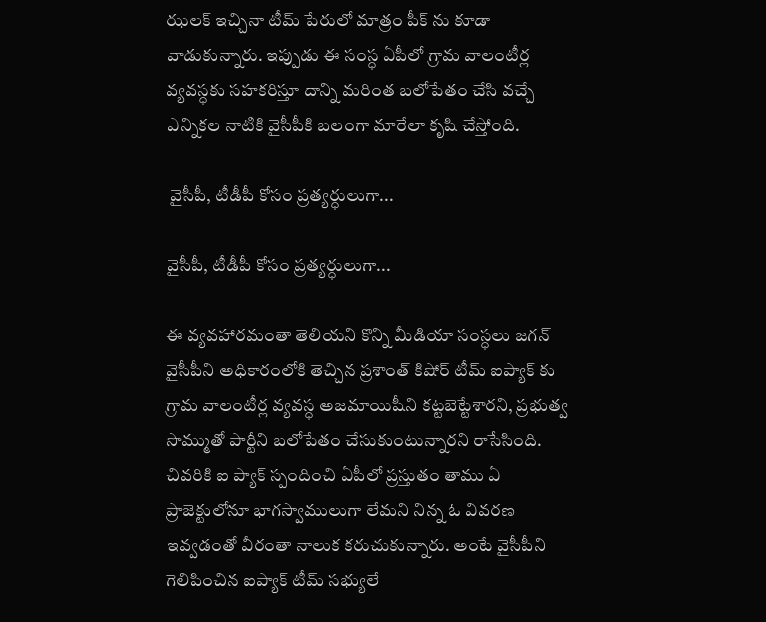ఝలక్ ఇచ్చినా టీమ్ పేరులో మాత్రం పీక్ ను కూడా వాడుకున్నారు. ఇప్పుడు ఈ సంస్ధ ఏపీలో గ్రామ వాలంటీర్ల వ్యవస్ధకు సహకరిస్తూ దాన్ని మరింత బలోపేతం చేసి వచ్చే ఎన్నికల నాటికి వైసీపీకి బలంగా మారేలా కృషి చేస్తోంది.

 వైసీపీ, టీడీపీ కోసం ప్రత్యర్ధులుగా...

వైసీపీ, టీడీపీ కోసం ప్రత్యర్ధులుగా...

ఈ వ్యవహారమంతా తెలియని కొన్ని మీడియా సంస్ధలు జగన్ వైసీపీని అధికారంలోకి తెచ్చిన ప్రశాంత్ కిషోర్ టీమ్ ఐప్యాక్ కు గ్రామ వాలంటీర్ల వ్యవస్ధ అజమాయిషీని కట్టబెట్టేశారని, ప్రభుత్వ సొమ్ముతో పార్టీని బలోపేతం చేసుకుంటున్నారని రాసేసింది. చివరికి ఐ ప్యాక్ స్పందించి ఏపీలో ప్రస్తుతం తాము ఏ ప్రాజెక్టులోనూ భాగస్వాములుగా లేమని నిన్న ఓ వివరణ ఇవ్వడంతో వీరంతా నాలుక కరుచుకున్నారు. అంటే వైసీపీని గెలిపించిన ఐప్యాక్ టీమ్ సభ్యులే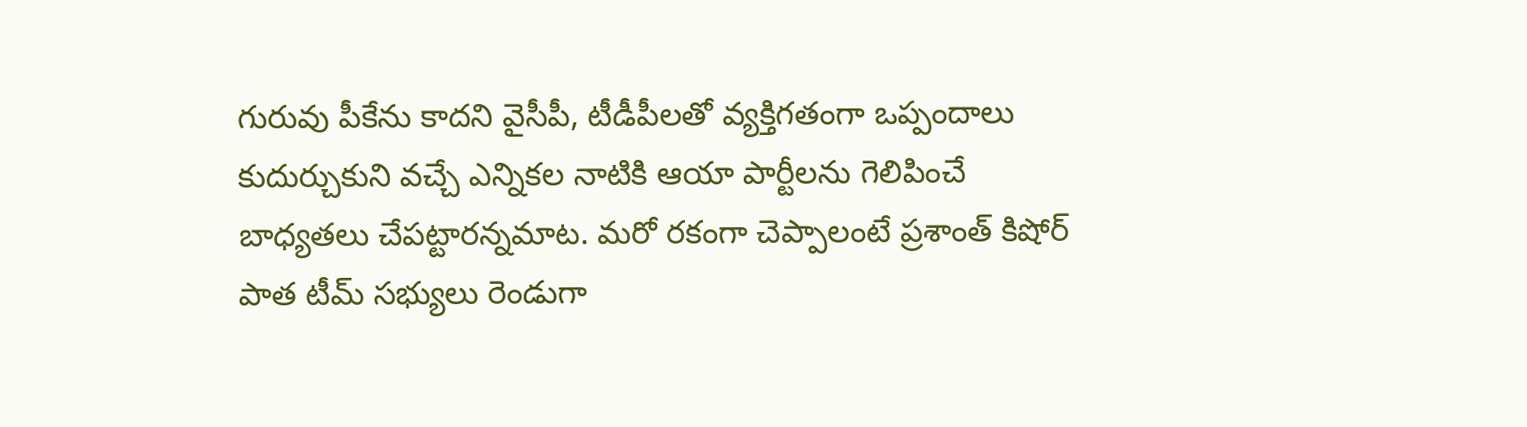గురువు పీకేను కాదని వైసీపీ, టీడీపీలతో వ్యక్తిగతంగా ఒప్పందాలు కుదుర్చుకుని వచ్చే ఎన్నికల నాటికి ఆయా పార్టీలను గెలిపించే బాధ్యతలు చేపట్టారన్నమాట. మరో రకంగా చెప్పాలంటే ప్రశాంత్ కిషోర్ పాత టీమ్ సభ్యులు రెండుగా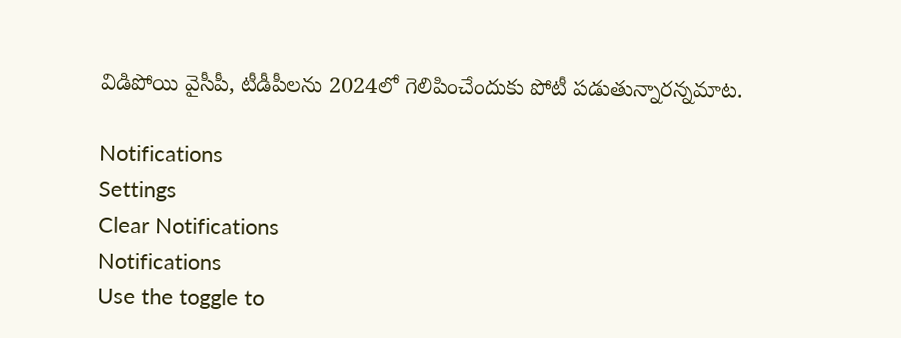విడిపోయి వైసీపీ, టీడీపీలను 2024లో గెలిపించేందుకు పోటీ పడుతున్నారన్నమాట.

Notifications
Settings
Clear Notifications
Notifications
Use the toggle to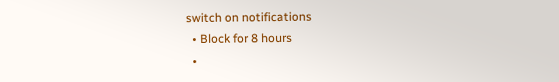switch on notifications
  • Block for 8 hours
  •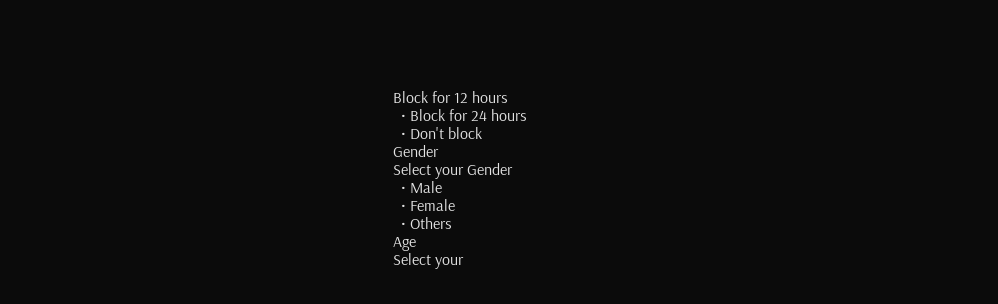Block for 12 hours
  • Block for 24 hours
  • Don't block
Gender
Select your Gender
  • Male
  • Female
  • Others
Age
Select your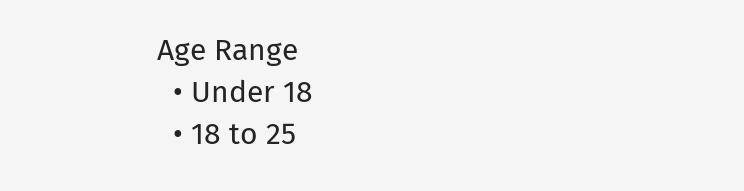Age Range
  • Under 18
  • 18 to 25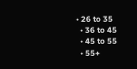• 26 to 35
  • 36 to 45
  • 45 to 55
  • 55+